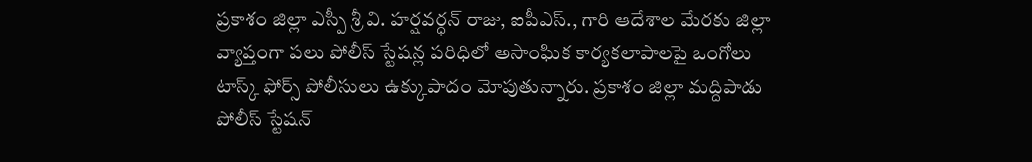ప్రకాశం జిల్లా ఎస్పీ శ్రీ వి. హర్షవర్ధన్ రాజు, ఐపీఎస్., గారి ఆదేశాల మేరకు జిల్లా వ్యాప్తంగా పలు పోలీస్ స్టేషన్ల పరిధిలో అసాంఘిక కార్యకలాపాలపై ఒంగోలు టాస్క్ ఫోర్స్ పోలీసులు ఉక్కుపాదం మోపుతున్నారు. ప్రకాశం జిల్లా మద్దిపాడు పోలీస్ స్టేషన్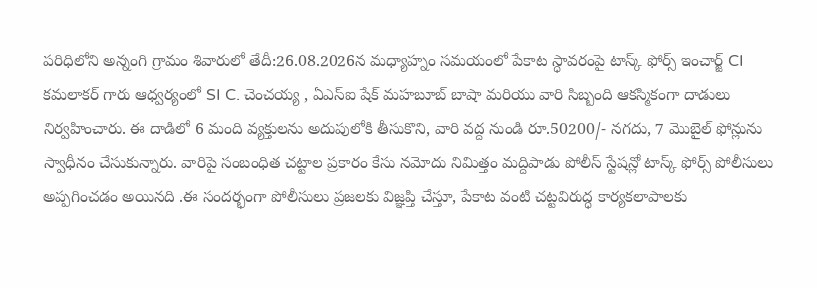పరిధిలోని అన్నంగి గ్రామం శివారులో తేదీ:26.08.2026న మధ్యాహ్నం సమయంలో పేకాట స్ధావరంపై టాస్క్ ఫోర్స్ ఇంచార్జ్ CI కమలాకర్ గారు ఆధ్వర్యంలో SI C. చెంచయ్య , ఏఎస్ఐ షేక్ మహబూబ్ బాషా మరియు వారి సిబ్బంది ఆకస్మికంగా దాడులు నిర్వహించారు. ఈ దాడిలో 6 మంది వ్యక్తులను అదుపులోకి తీసుకొని, వారి వద్ద నుండి రూ.50200/- నగదు, 7 మొబైల్ ఫోన్లును స్వాధీనం చేసుకున్నారు. వారిపై సంబంధిత చట్టాల ప్రకారం కేసు నమోదు నిమిత్తం మద్దిపాడు పోలీస్ స్టేషన్లో టాస్క్ ఫోర్స్ పోలీసులు అప్పగించడం అయినది .ఈ సందర్భంగా పోలీసులు ప్రజలకు విజ్ఞప్తి చేస్తూ, పేకాట వంటి చట్టవిరుద్ధ కార్యకలాపాలకు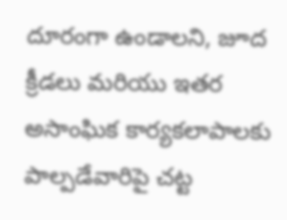దూరంగా ఉండాలని, జూద క్రీడలు మరియు ఇతర అసాంఘిక కార్యకలాపాలకు పాల్పడేవారిపై చట్ట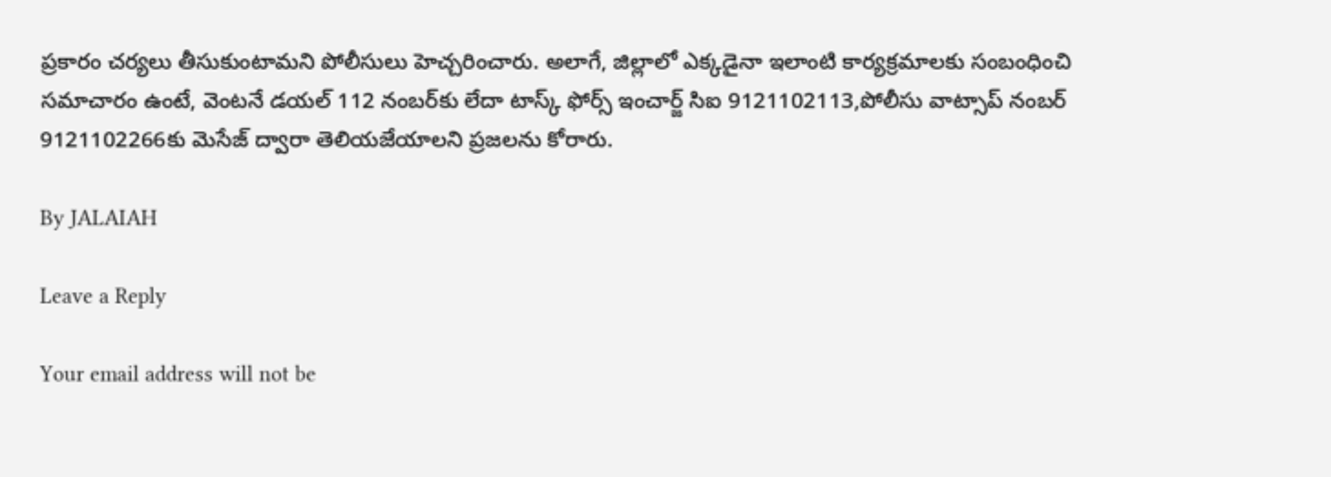ప్రకారం చర్యలు తీసుకుంటామని పోలీసులు హెచ్చరించారు. అలాగే, జిల్లాలో ఎక్కడైనా ఇలాంటి కార్యక్రమాలకు సంబంధించి సమాచారం ఉంటే, వెంటనే డయల్ 112 నంబర్‌కు లేదా టాస్క్ ఫోర్స్ ఇంచార్జ్ సిఐ 9121102113,పోలీసు వాట్సాప్ నంబర్ 9121102266కు మెసేజ్ ద్వారా తెలియజేయాలని ప్రజలను కోరారు.

By JALAIAH

Leave a Reply

Your email address will not be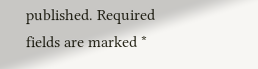published. Required fields are marked *